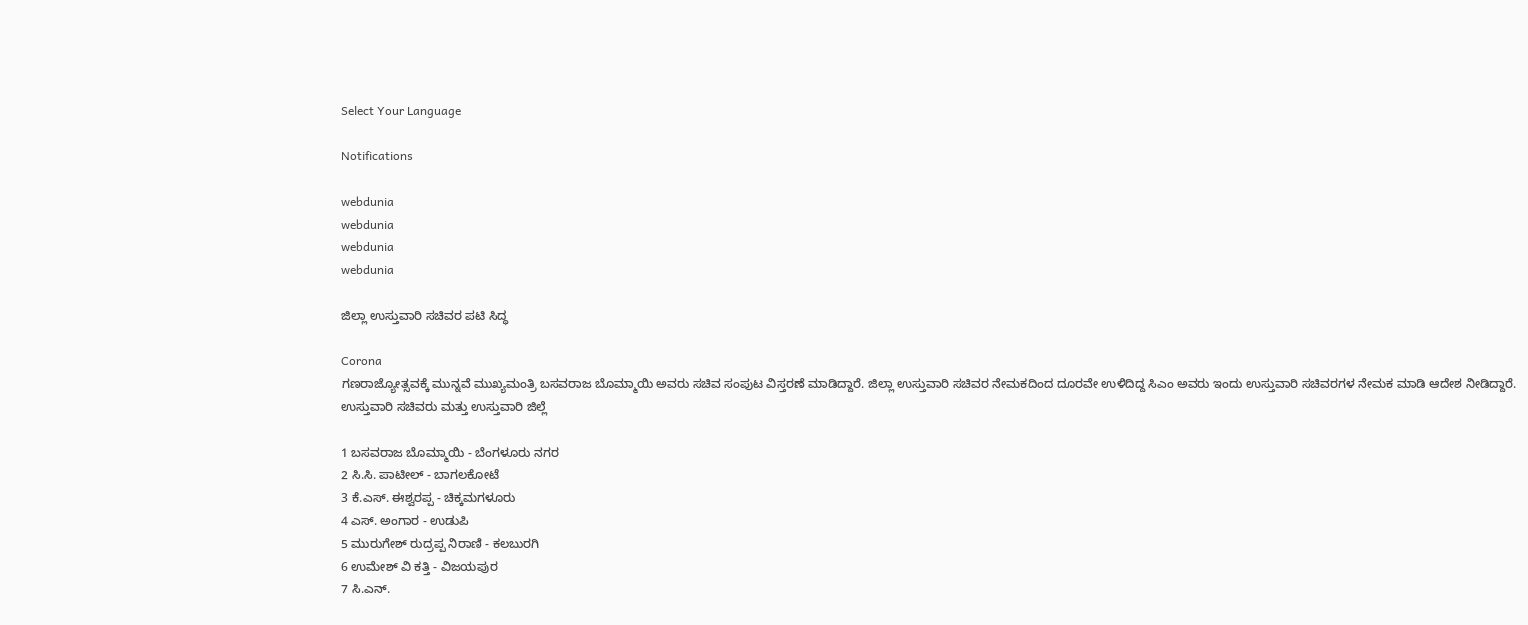Select Your Language

Notifications

webdunia
webdunia
webdunia
webdunia

ಜಿಲ್ಲಾ ಉಸ್ತುವಾರಿ ಸಚಿವರ ಪಟಿ ಸಿದ್ಧ

Corona
ಗಣರಾಜ್ಯೋತ್ಸವಕ್ಕೆ ಮುನ್ನವೆ ಮುಖ್ಯಮಂತ್ರಿ ಬಸವರಾಜ ಬೊಮ್ಮಾಯಿ ಅವರು ಸಚಿವ ಸಂಪುಟ ವಿಸ್ತರಣೆ ಮಾಡಿದ್ದಾರೆ. ಜಿಲ್ಲಾ ಉಸ್ತುವಾರಿ ಸಚಿವರ ನೇಮಕದಿಂದ ದೂರವೇ ಉಳಿದಿದ್ದ ಸಿಎಂ ಅವರು ಇಂದು ಉಸ್ತುವಾರಿ ಸಚಿವರಗಳ ನೇಮಕ ಮಾಡಿ ಆದೇಶ ನೀಡಿದ್ದಾರೆ.
ಉಸ್ತುವಾರಿ ಸಚಿವರು ಮತ್ತು ಉಸ್ತುವಾರಿ ಜಿಲ್ಲೆ

1 ಬಸವರಾಜ ಬೊಮ್ಮಾಯಿ - ಬೆಂಗಳೂರು ನಗರ
2 ಸಿ.ಸಿ. ಪಾಟೀಲ್‌ - ಬಾಗಲಕೋಟೆ
3 ಕೆ.ಎಸ್‌. ಈಶ್ವರಪ್ಪ - ಚಿಕ್ಕಮಗಳೂರು
4 ಎಸ್‌. ಅಂಗಾರ - ಉಡುಪಿ
5 ಮುರುಗೇಶ್‌ ರುದ್ರಪ್ಪ ನಿರಾಣಿ - ಕಲಬುರಗಿ
6 ಉಮೇಶ್‌ ವಿ ಕತ್ತಿ - ವಿಜಯಪುರ
7 ಸಿ.ಎನ್‌.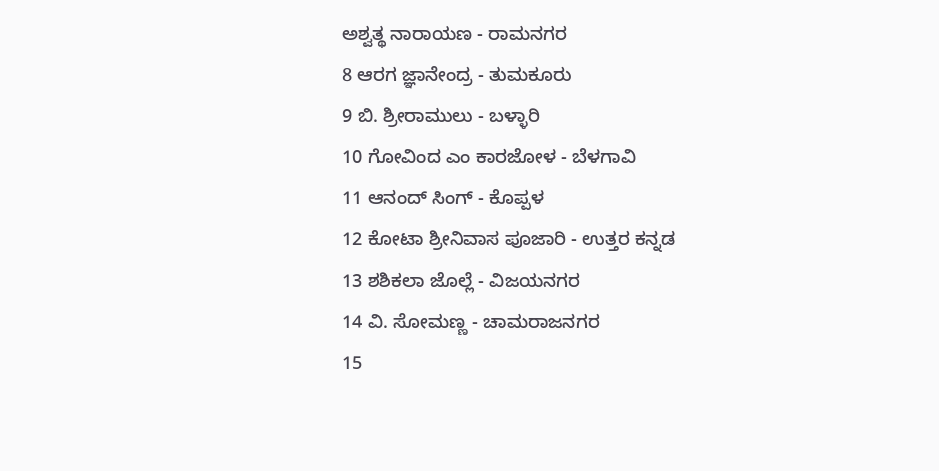ಅಶ್ವತ್ಥ ನಾರಾಯಣ - ರಾಮನಗರ
8 ಆರಗ ಜ್ಞಾನೇಂದ್ರ - ತುಮಕೂರು
9 ಬಿ. ಶ್ರೀರಾಮುಲು - ಬಳ್ಳಾರಿ
10 ಗೋವಿಂದ ಎಂ ಕಾರಜೋಳ - ಬೆಳಗಾವಿ
11 ಆನಂದ್‌ ಸಿಂಗ್‌ - ಕೊಪ್ಪಳ
12 ಕೋಟಾ ಶ್ರೀನಿವಾಸ ಪೂಜಾರಿ - ಉತ್ತರ ಕನ್ನಡ
13 ಶಶಿಕಲಾ ಜೊಲ್ಲೆ - ವಿಜಯನಗರ
14 ವಿ. ಸೋಮಣ್ಣ - ಚಾಮರಾಜನಗರ
15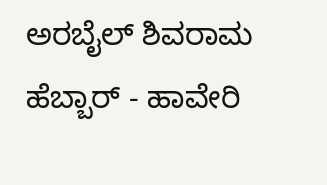ಅರಬೈಲ್‌ ಶಿವರಾಮ ಹೆಬ್ಬಾರ್‌ - ಹಾವೇರಿ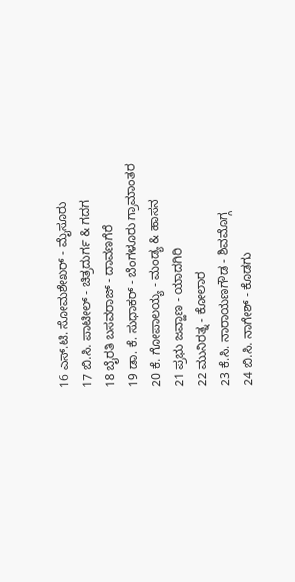16 ಎಸ್‌.ಟಿ. ಸೋಮಶೇಖರ್‌ - ಮೈಸೂರು
17 ಬಿ.ಸಿ. ಪಾಟೀಲ್‌ - ಚಿತ್ರದುರ್ಗ & ಗದಗ
18 ಬೈರತಿ ಬಸವರಾಜ್‌ - ದಾವಣಗೆರೆ
19 ಡಾ. ಕೆ. ಸುಧಾಕರ್‌ - ಬೆಂಗಳೂರು ಗ್ರಾಮಾಂತರ
20 ಕೆ. ಗೋಪಾಲಯ್ಯ - ಮಂಡ್ಯ & ಹಾಸನ
21 ಪ್ರಭು ಜವ್ಹಾಣ - ಯಾದಗಿರಿ
22 ಮುನಿರತ್ನ - ಕೋಲಾರ
23 ಕೆ.ಸಿ. ನಾರಾಯಣಗೌಡ - ಶಿವಮೊಗ್ಗ
24 ಬಿ.ಸಿ. ನಾಗೇಶ್‌ - ಕೊಡಗು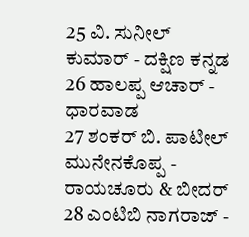25 ವಿ. ಸುನೀಲ್‌ ಕುಮಾರ್‌ - ದಕ್ಷಿಣ ಕನ್ನಡ
26 ಹಾಲಪ್ಪ ಆಚಾರ್‌ - ಧಾರವಾಡ
27 ಶಂಕರ್‌ ಬಿ. ಪಾಟೀಲ್‌ ಮುನೇನಕೊಪ್ಪ - ರಾಯಚೂರು & ಬೀದರ್‌
28 ಎಂಟಿಬಿ ನಾಗರಾಜ್‌ -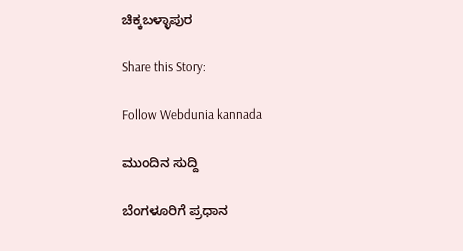ಚಿಕ್ಕಬಳ್ಳಾಪುರ

Share this Story:

Follow Webdunia kannada

ಮುಂದಿನ ಸುದ್ದಿ

ಬೆಂಗಳೂರಿಗೆ ಪ್ರಧಾನ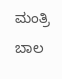ಮಂತ್ರಿ ಬಾಲ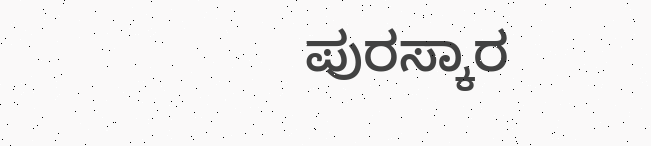ಪುರಸ್ಕಾರ